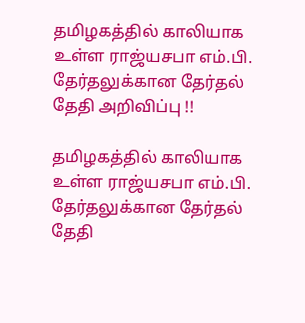தமிழகத்தில் காலியாக உள்ள ராஜ்யசபா எம்.பி. தேர்தலுக்கான தேர்தல் தேதி அறிவிப்பு !!

தமிழகத்தில் காலியாக உள்ள ராஜ்யசபா எம்.பி. தேர்தலுக்கான தேர்தல் தேதி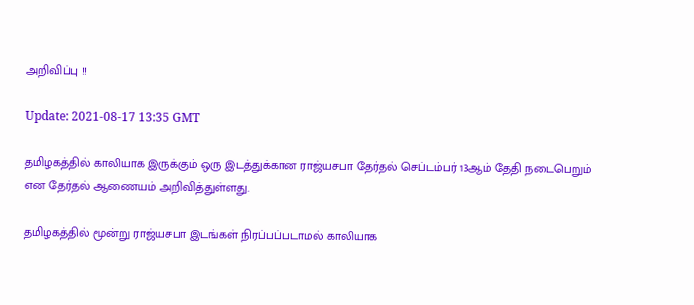அறிவிப்பு !!

Update: 2021-08-17 13:35 GMT

தமிழகத்தில் காலியாக இருக்கும் ஒரு இடத்துக்கான ராஜ்யசபா தேர்தல் செப்டம்பர் 13ஆம் தேதி நடைபெறும் என தேர்தல் ஆணையம் அறிவித்துள்ளது.

தமிழகத்தில் மூன்று ராஜ்யசபா இடங்கள் நிரப்பப்படாமல் காலியாக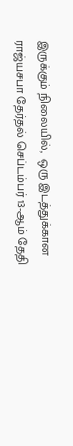இருக்கும் நிலையில்,  ஒரு இடத்துக்கான ராஜ்யசபா தேர்தல் செப்டம்பர் 13-ஆம் தேதி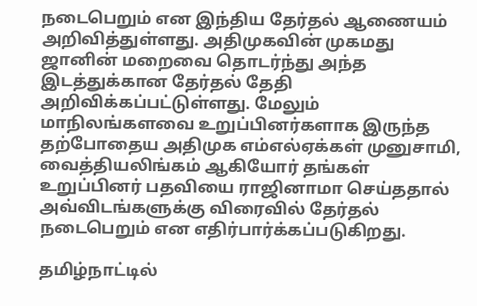நடைபெறும் என இந்திய தேர்தல் ஆணையம் அறிவித்துள்ளது. அதிமுகவின் முகமது ஜானின் மறைவை தொடர்ந்து அந்த இடத்துக்கான தேர்தல் தேதி அறிவிக்கப்பட்டுள்ளது. மேலும் மாநிலங்களவை உறுப்பினர்களாக இருந்த தற்போதைய அதிமுக எம்எல்ஏக்கள் முனுசாமி, வைத்தியலிங்கம் ஆகியோர் தங்கள் உறுப்பினர் பதவியை ராஜினாமா செய்ததால் அவ்விடங்களுக்கு விரைவில் தேர்தல் நடைபெறும் என எதிர்பார்க்கப்படுகிறது.

தமிழ்நாட்டில்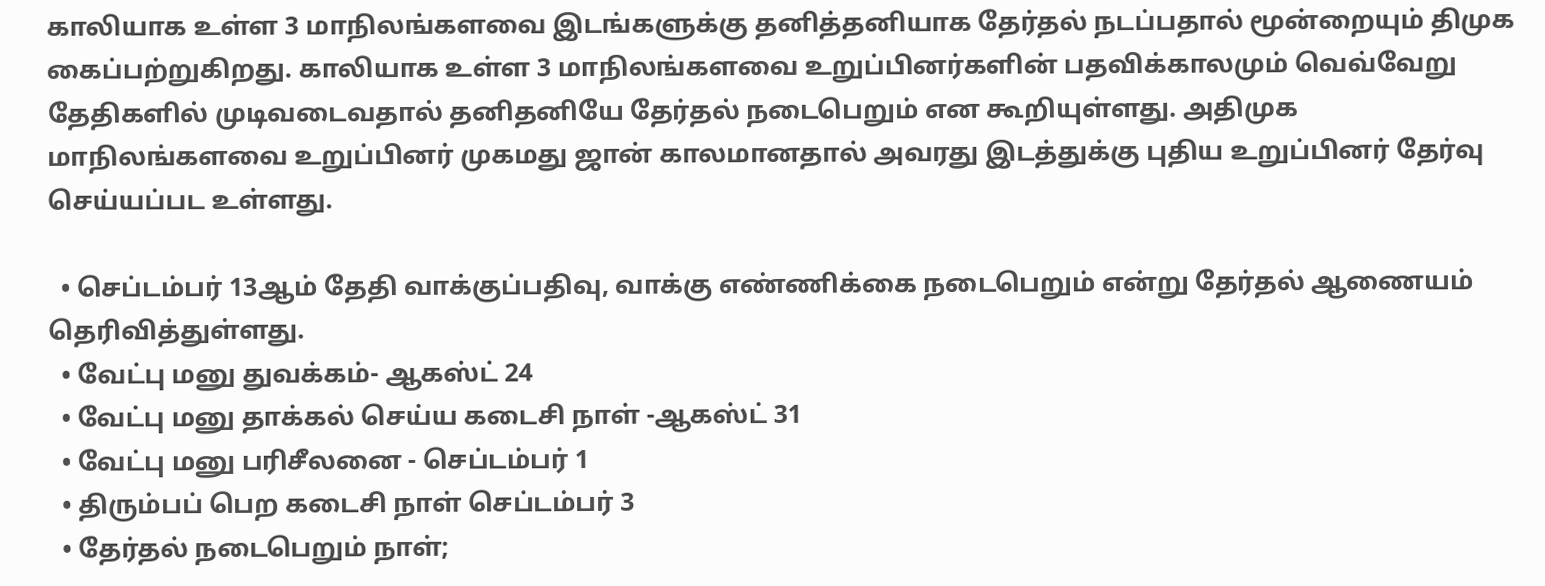காலியாக உள்ள 3 மாநிலங்களவை இடங்களுக்கு தனித்தனியாக தேர்தல் நடப்பதால் மூன்றையும் திமுக கைப்பற்றுகிறது. காலியாக உள்ள 3 மாநிலங்களவை உறுப்பினர்களின் பதவிக்காலமும் வெவ்வேறு தேதிகளில் முடிவடைவதால் தனிதனியே தேர்தல் நடைபெறும் என கூறியுள்ளது. அதிமுக மாநிலங்களவை உறுப்பினர் முகமது ஜான் காலமானதால் அவரது இடத்துக்கு புதிய உறுப்பினர் தேர்வு செய்யப்பட உள்ளது.

  • செப்டம்பர் 13ஆம் தேதி வாக்குப்பதிவு, வாக்கு எண்ணிக்கை நடைபெறும் என்று தேர்தல் ஆணையம் தெரிவித்துள்ளது.
  • வேட்பு மனு துவக்கம்- ஆகஸ்ட் 24
  • வேட்பு மனு தாக்கல் செய்ய கடைசி நாள் -ஆகஸ்ட் 31
  • வேட்பு மனு பரிசீலனை - செப்டம்பர் 1
  • திரும்பப் பெற கடைசி நாள் செப்டம்பர் 3
  • தேர்தல் நடைபெறும் நாள்;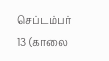செப்டம்பர் 13 (காலை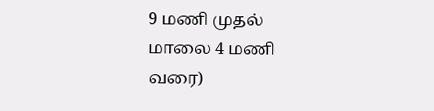9 மணி முதல் மாலை 4 மணி வரை)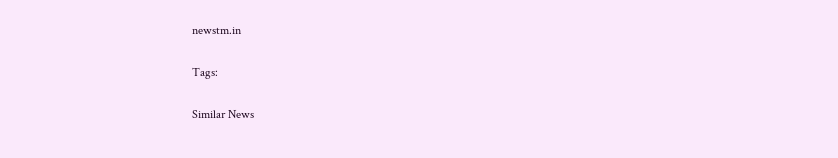newstm.in

Tags:

Similar News